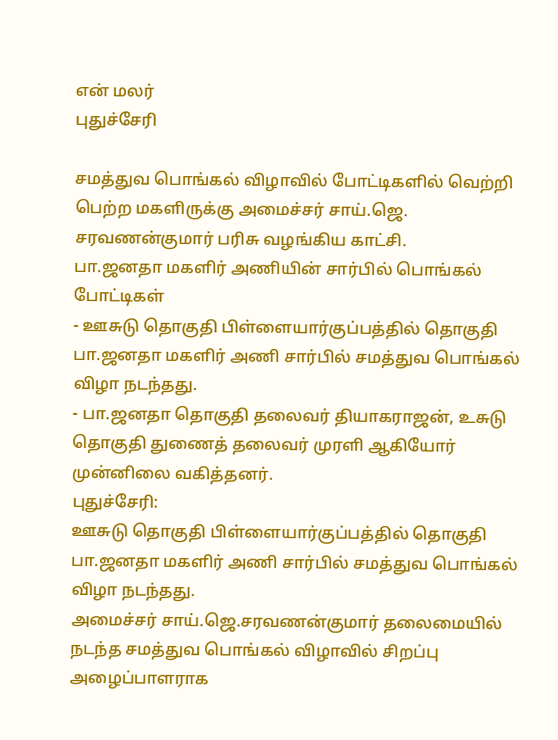என் மலர்
புதுச்சேரி

சமத்துவ பொங்கல் விழாவில் போட்டிகளில் வெற்றி பெற்ற மகளிருக்கு அமைச்சர் சாய்.ஜெ. சரவணன்குமார் பரிசு வழங்கிய காட்சி.
பா.ஜனதா மகளிர் அணியின் சார்பில் பொங்கல் போட்டிகள்
- ஊசுடு தொகுதி பிள்ளையார்குப்பத்தில் தொகுதி பா.ஜனதா மகளிர் அணி சார்பில் சமத்துவ பொங்கல் விழா நடந்தது.
- பா.ஜனதா தொகுதி தலைவர் தியாகராஜன், உசுடு தொகுதி துணைத் தலைவர் முரளி ஆகியோர் முன்னிலை வகித்தனர்.
புதுச்சேரி:
ஊசுடு தொகுதி பிள்ளையார்குப்பத்தில் தொகுதி பா.ஜனதா மகளிர் அணி சார்பில் சமத்துவ பொங்கல் விழா நடந்தது.
அமைச்சர் சாய்.ஜெ.சரவணன்குமார் தலைமையில் நடந்த சமத்துவ பொங்கல் விழாவில் சிறப்பு அழைப்பாளராக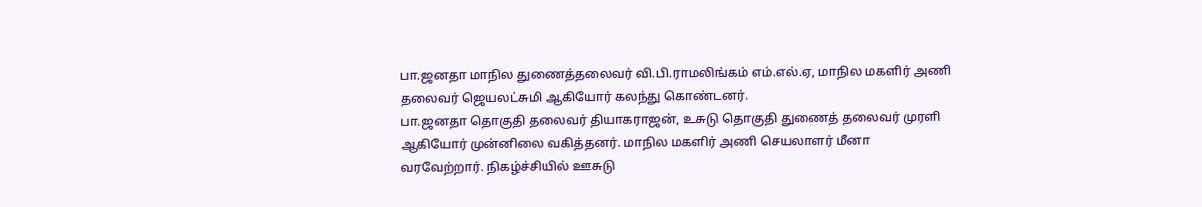பா.ஜனதா மாநில துணைத்தலைவர் வி.பி.ராமலிங்கம் எம்.எல்.ஏ, மாநில மகளிர் அணி தலைவர் ஜெயலட்சுமி ஆகியோர் கலந்து கொண்டனர்.
பா.ஜனதா தொகுதி தலைவர் தியாகராஜன், உசுடு தொகுதி துணைத் தலைவர் முரளி ஆகியோர் முன்னிலை வகித்தனர். மாநில மகளிர் அணி செயலாளர் மீனா வரவேற்றார். நிகழ்ச்சியில் ஊசுடு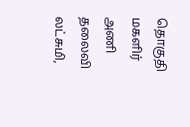தொகுதி மகளிர் அணி தலைவி லட்சுமி,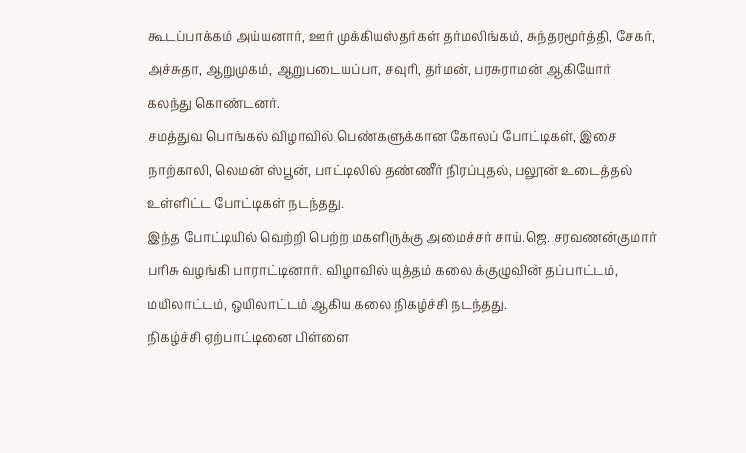கூடப்பாக்கம் அய்யனார், ஊர் முக்கியஸ்தர்கள் தர்மலிங்கம், சுந்தரமூர்த்தி, சேகர், அச்சுதா, ஆறுமுகம், ஆறுபடையப்பா, சவுரி, தர்மன், பரசுராமன் ஆகியோர் கலந்து கொண்டனர்.
சமத்துவ பொங்கல் விழாவில் பெண்களுக்கான கோலப் போட்டிகள், இசை நாற்காலி, லெமன் ஸ்பூன், பாட்டிலில் தண்ணீர் நிரப்புதல், பலூன் உடைத்தல் உள்ளிட்ட போட்டிகள் நடந்தது.
இந்த போட்டியில் வெற்றி பெற்ற மகளிருக்கு அமைச்சர் சாய்.ஜெ. சரவணன்குமார் பரிசு வழங்கி பாராட்டினார். விழாவில் யுத்தம் கலை க்குழுவின் தப்பாட்டம், மயிலாட்டம், ஒயிலாட்டம் ஆகிய கலை நிகழ்ச்சி நடந்தது.
நிகழ்ச்சி ஏற்பாட்டினை பிள்ளை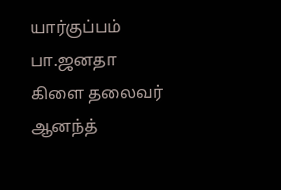யார்குப்பம் பா.ஜனதா கிளை தலைவர் ஆனந்த்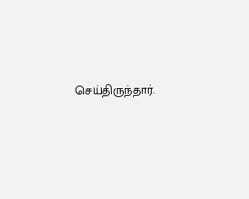செய்திருந்தார்.